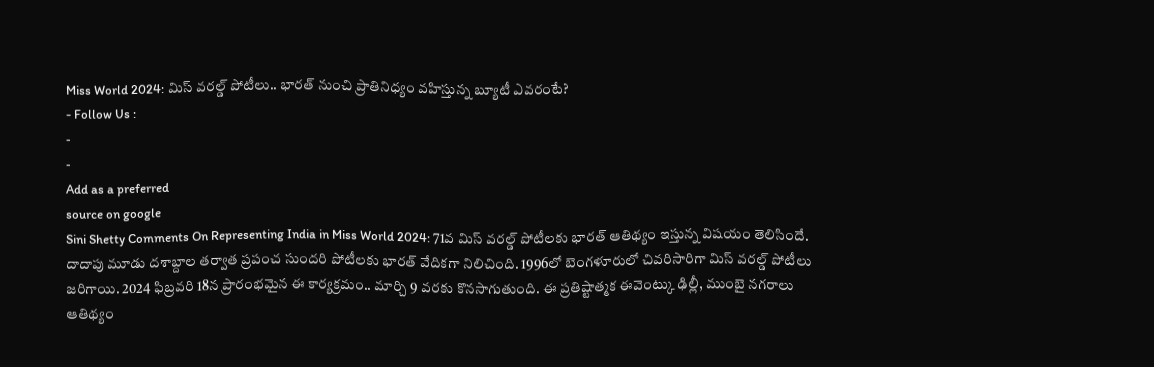Miss World 2024: మిస్ వరల్డ్ పోటీలు.. భారత్ నుంచి ప్రాతినిధ్యం వహిస్తున్న బ్యూటీ ఎవరంటే?
- Follow Us :
-
-
Add as a preferred
source on google
Sini Shetty Comments On Representing India in Miss World 2024: 71వ మిస్ వరల్డ్ పోటీలకు భారత్ ఆతిథ్యం ఇస్తున్న విషయం తెలిసిందే. దాదాపు మూడు దశాబ్దాల తర్వాత ప్రపంచ సుందరి పోటీలకు భారత్ వేదికగా నిలిచింది. 1996లో బెంగళూరులో చివరిసారిగా మిస్ వరల్డ్ పోటీలు జరిగాయి. 2024 ఫిబ్రవరి 18న ప్రారంభమైన ఈ కార్యక్రమం.. మార్చి 9 వరకు కొనసాగుతుంది. ఈ ప్రతిష్టాత్మక ఈవెంట్కు ఢిల్లీ, ముంబై నగరాలు ఆతిథ్యం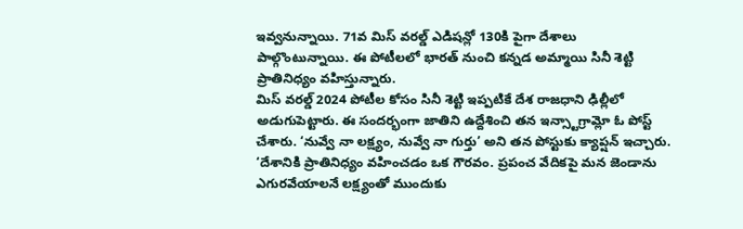ఇవ్వనున్నాయి. 71వ మిస్ వరల్డ్ ఎడిషన్లో 130కి పైగా దేశాలు పాల్గొంటున్నాయి. ఈ పోటీలలో భారత్ నుంచి కన్నడ అమ్మాయి సినీ శెట్టి ప్రాతినిధ్యం వహిస్తున్నారు.
మిస్ వరల్డ్ 2024 పోటీల కోసం సినీ శెట్టి ఇప్పటికే దేశ రాజధాని ఢిల్లీలో అడుగుపెట్టారు. ఈ సందర్భంగా జాతిని ఉద్దేశించి తన ఇన్స్టాగ్రామ్లో ఓ పోస్ట్ చేశారు. ‘నువ్వే నా లక్ష్యం, నువ్వే నా గుర్తు’ అని తన పోస్టుకు క్యాప్షన్ ఇచ్చారు. ‘దేశానికి ప్రాతినిధ్యం వహించడం ఒక గౌరవం. ప్రపంచ వేదికపై మన జెండాను ఎగురవేయాలనే లక్ష్యంతో ముందుకు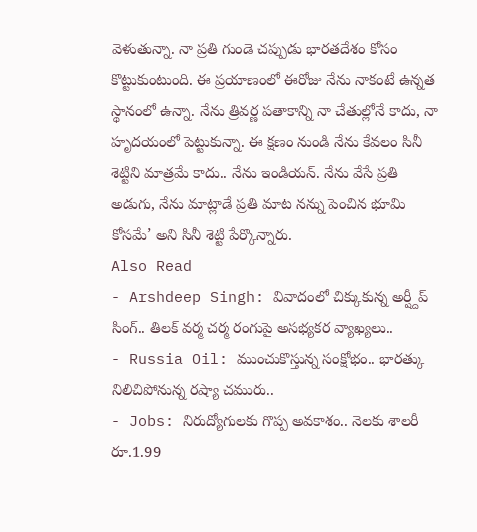వెళుతున్నా. నా ప్రతి గుండె చప్పుడు భారతదేశం కోసం కొట్టుకుంటుంది. ఈ ప్రయాణంలో ఈరోజు నేను నాకంటే ఉన్నత స్థానంలో ఉన్నా. నేను త్రివర్ణ పతాకాన్ని నా చేతుల్లోనే కాదు, నా హృదయంలో పెట్టుకున్నా. ఈ క్షణం నుండి నేను కేవలం సినీ శెట్టిని మాత్రమే కాదు.. నేను ఇండియన్. నేను వేసే ప్రతి అడుగు, నేను మాట్లాడే ప్రతి మాట నన్ను పెంచిన భూమి కోసమే’ అని సినీ శెట్టి పేర్కొన్నారు.
Also Read
- Arshdeep Singh: వివాదంలో చిక్కుకున్న అర్ష్దీప్ సింగ్.. తిలక్ వర్మ చర్మ రంగుపై అసభ్యకర వ్యాఖ్యలు..
- Russia Oil: ముంచుకొస్తున్న సంక్షోభం.. భారత్కు నిలిచిపోనున్న రష్యా చమురు..
- Jobs: నిరుద్యోగులకు గొప్ప అవకాశం.. నెలకు శాలరీ రూ.1.99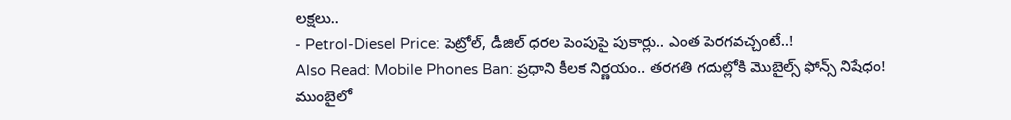లక్షలు..
- Petrol-Diesel Price: పెట్రోల్, డీజిల్ ధరల పెంపుపై పుకార్లు.. ఎంత పెరగవచ్చంటే..!
Also Read: Mobile Phones Ban: ప్రధాని కీలక నిర్ణయం.. తరగతి గదుల్లోకి మొబైల్స్ ఫోన్స్ నిషేధం!
ముంబైలో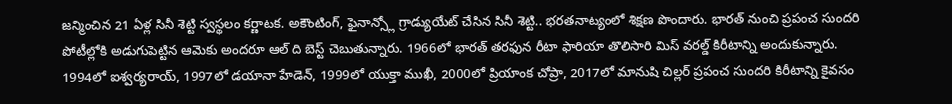జన్మించిన 21 ఏళ్ల సినీ శెట్టి స్వస్థలం కర్ణాటక. అకౌంటింగ్, ఫైనాన్స్లో గ్రాడ్యుయేట్ చేసిన సినీ శెట్టి.. భరతనాట్యంలో శిక్షణ పొందారు. భారత్ నుంచి ప్రపంచ సుందరి పోటీల్లోకి అడుగుపెట్టిన ఆమెకు అందరూ ఆల్ ది బెస్ట్ చెబుతున్నారు. 1966లో భారత్ తరఫున రీటా ఫారియా తొలిసారి మిస్ వరల్డ్ కిరీటాన్ని అందుకున్నారు. 1994లో ఐశ్వర్యరాయ్, 1997లో డయానా హేడెన్, 1999లో యుక్తా ముఖీ, 2000లో ప్రియాంక చోప్రా, 2017లో మానుషి చిల్లర్ ప్రపంచ సుందరి కిరీటాన్ని కైవసం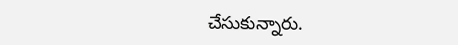చేసుకున్నారు.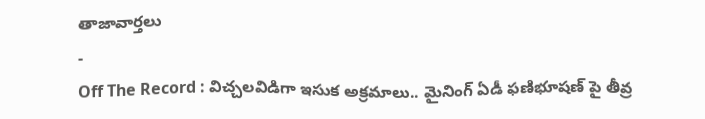తాజావార్తలు
-
Off The Record : విచ్చలవిడిగా ఇసుక అక్రమాలు.. మైనింగ్ ఏడీ ఫణిభూషణ్ పై తీవ్ర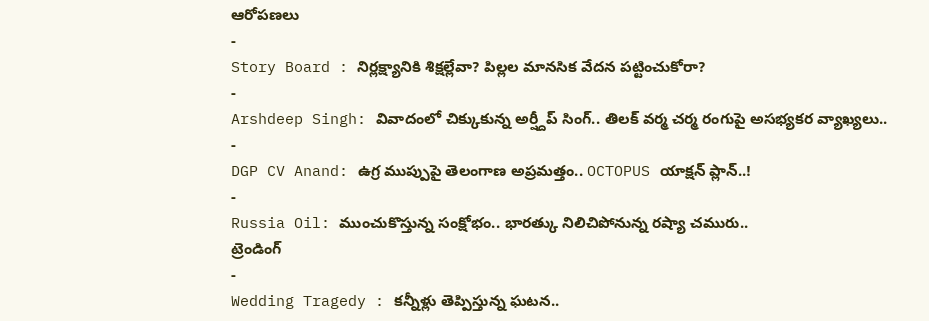ఆరోపణలు
-
Story Board : నిర్లక్ష్యానికి శిక్షల్లేవా? పిల్లల మానసిక వేదన పట్టించుకోరా?
-
Arshdeep Singh: వివాదంలో చిక్కుకున్న అర్ష్దీప్ సింగ్.. తిలక్ వర్మ చర్మ రంగుపై అసభ్యకర వ్యాఖ్యలు..
-
DGP CV Anand: ఉగ్ర ముప్పుపై తెలంగాణ అప్రమత్తం.. OCTOPUS యాక్షన్ ప్లాన్..!
-
Russia Oil: ముంచుకొస్తున్న సంక్షోభం.. భారత్కు నిలిచిపోనున్న రష్యా చమురు..
ట్రెండింగ్
-
Wedding Tragedy : కన్నీళ్లు తెప్పిస్తున్న ఘటన..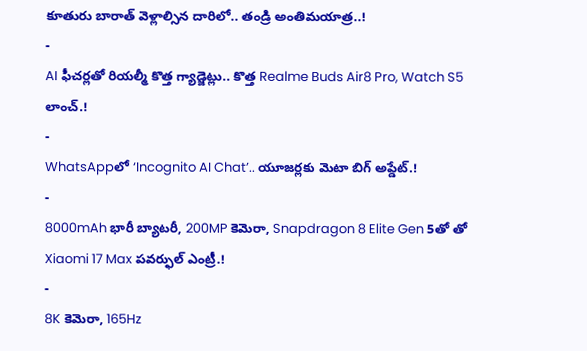కూతురు బారాత్ వెళ్లాల్సిన దారిలో.. తండ్రి అంతిమయాత్ర..!
-
AI ఫీచర్లతో రియల్మీ కొత్త గ్యాడ్జెట్లు.. కొత్త Realme Buds Air8 Pro, Watch S5 లాంచ్.!
-
WhatsAppలో ‘Incognito AI Chat’.. యూజర్లకు మెటా బిగ్ అప్డేట్.!
-
8000mAh భారీ బ్యాటరీ, 200MP కెమెరా, Snapdragon 8 Elite Gen 5తో తో Xiaomi 17 Max పవర్ఫుల్ ఎంట్రీ.!
-
8K కెమెరా, 165Hz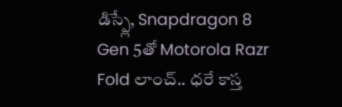డిస్ప్లే, Snapdragon 8 Gen 5తో Motorola Razr Fold లాంచ్.. ధరే కాస్త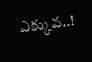ఎక్కువ..!